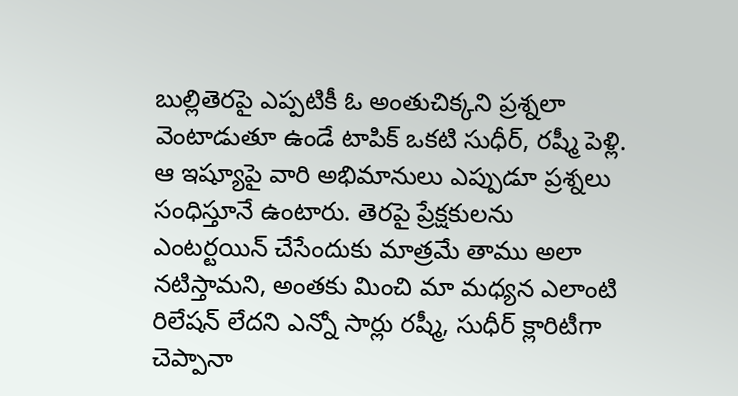బుల్లితెరపై ఎప్పటికీ ఓ అంతుచిక్కని ప్రశ్నలా వెంటాడుతూ ఉండే టాపిక్ ఒకటి సుధీర్, రష్మీ పెళ్లి. ఆ ఇష్యూపై వారి అభిమానులు ఎప్పుడూ ప్రశ్నలు సంధిస్తూనే ఉంటారు. తెరపై ప్రేక్షకులను ఎంటర్టయిన్ చేసేందుకు మాత్రమే తాము అలా నటిస్తామని, అంతకు మించి మా మధ్యన ఎలాంటి రిలేషన్ లేదని ఎన్నో సార్లు రష్మీ, సుధీర్ క్లారిటీగా చెప్పానా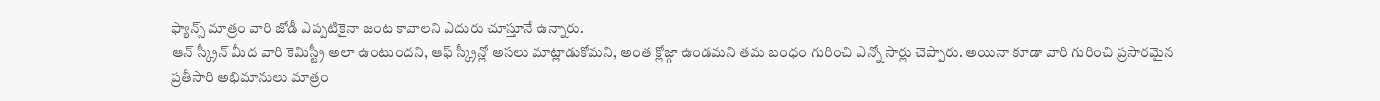ఫ్యాన్స్ మాత్రం వారి జోడీ ఎప్పటికైనా జంట కావాలని ఎదురు చూస్తూనే ఉన్నారు.
ఆన్ స్క్రీన్ మీద వారి కెమిస్ట్రీ అలా ఉంటుందని, ఆఫ్ స్క్రీన్లో అసలు మాట్లాడుకోమని, అంత క్లోజ్గా ఉండమని తమ బంధం గురించి ఎన్నో సార్లు చెప్పారు. అయినా కూడా వారి గురించి ప్రసారమైన ప్రతీసారి అభిమానులు మాత్రం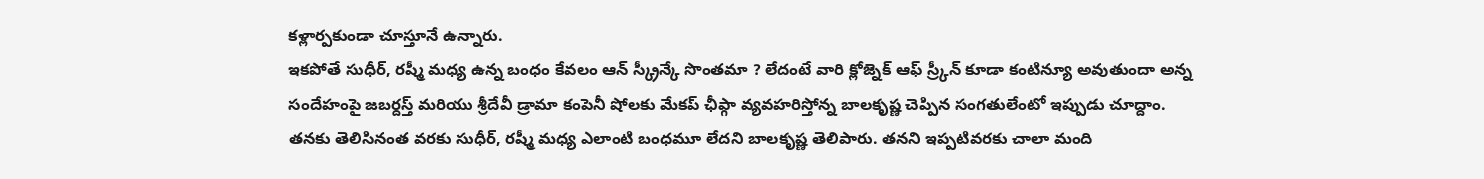కళ్లార్పకుండా చూస్తూనే ఉన్నారు.
ఇకపోతే సుధీర్, రష్మీ మధ్య ఉన్న బంధం కేవలం ఆన్ స్క్రీన్కే సొంతమా ? లేదంటే వారి క్లోజ్నెక్ ఆఫ్ స్ర్కీన్ కూడా కంటిన్యూ అవుతుందా అన్న సందేహంపై జబర్దస్త్ మరియు శ్రీదేవీ డ్రామా కంపెనీ షోలకు మేకప్ ఛీప్గా వ్యవహరిస్తోన్న బాలకృష్ణ చెప్పిన సంగతులేంటో ఇప్పుడు చూద్దాం.
తనకు తెలిసినంత వరకు సుధీర్, రష్మీ మధ్య ఎలాంటి బంధమూ లేదని బాలకృష్ణ తెలిపారు. తనని ఇప్పటివరకు చాలా మంది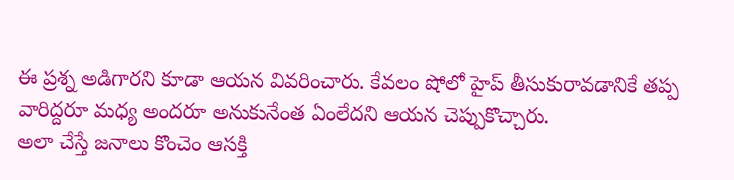ఈ ప్రశ్న అడిగారని కూడా ఆయన వివరించారు. కేవలం షోలో హైప్ తీసుకురావడానికే తప్ప వారిద్దరూ మధ్య అందరూ అనుకునేంత ఏంలేదని ఆయన చెప్పుకొచ్చారు.
అలా చేస్తే జనాలు కొంచెం ఆసక్తి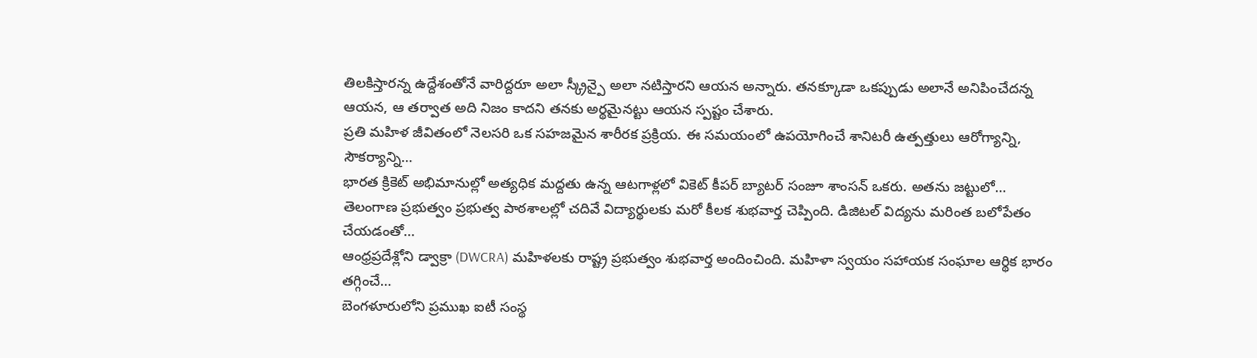తిలకిస్తారన్న ఉద్దేశంతోనే వారిద్దరూ అలా స్క్రీన్పై అలా నటిస్తారని ఆయన అన్నారు. తనక్కూడా ఒకప్పుడు అలానే అనిపించేదన్న ఆయన, ఆ తర్వాత అది నిజం కాదని తనకు అర్థమైనట్టు ఆయన స్పష్టం చేశారు.
ప్రతి మహిళ జీవితంలో నెలసరి ఒక సహజమైన శారీరక ప్రక్రియ. ఈ సమయంలో ఉపయోగించే శానిటరీ ఉత్పత్తులు ఆరోగ్యాన్ని, సౌకర్యాన్ని…
భారత క్రికెట్ అభిమానుల్లో అత్యధిక మద్దతు ఉన్న ఆటగాళ్లలో వికెట్ కీపర్ బ్యాటర్ సంజూ శాంసన్ ఒకరు. అతను జట్టులో…
తెలంగాణ ప్రభుత్వం ప్రభుత్వ పాఠశాలల్లో చదివే విద్యార్థులకు మరో కీలక శుభవార్త చెప్పింది. డిజిటల్ విద్యను మరింత బలోపేతం చేయడంతో…
ఆంధ్రప్రదేశ్లోని డ్వాక్రా (DWCRA) మహిళలకు రాష్ట్ర ప్రభుత్వం శుభవార్త అందించింది. మహిళా స్వయం సహాయక సంఘాల ఆర్థిక భారం తగ్గించే…
బెంగళూరులోని ప్రముఖ ఐటీ సంస్థ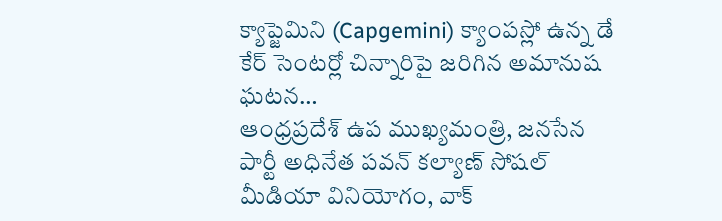క్యాప్జెమిని (Capgemini) క్యాంపస్లో ఉన్న డే కేర్ సెంటర్లో చిన్నారిపై జరిగిన అమానుష ఘటన…
ఆంధ్రప్రదేశ్ ఉప ముఖ్యమంత్రి, జనసేన పార్టీ అధినేత పవన్ కల్యాణ్ సోషల్ మీడియా వినియోగం, వాక్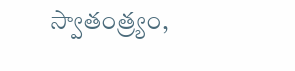స్వాతంత్ర్యం,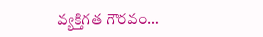వ్యక్తిగత గౌరవం…